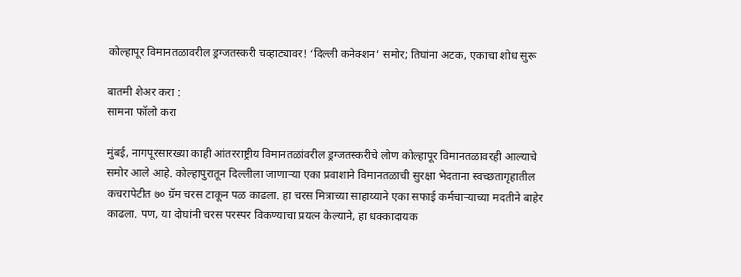कोल्हापूर विमानतळावरील ड्रग्जतस्करी चव्हाट्यावर! ‘दिल्ली कनेक्शन’ समोर; तिघांना अटक, एकाचा शोध सुरू

बातमी शेअर करा :
सामना फॉलो करा

मुंबई, नागपूरसारख्या काही आंतरराष्ट्रीय विमानतळांवरील ड्रग्जतस्करीचे लोण कोल्हापूर विमानतळावरही आल्याचे समोर आले आहे. कोल्हापुरातून दिल्लीला जाणाऱ्या एका प्रवाशाने विमानतळाची सुरक्षा भेदताना स्वच्छतागृहातील कचरापेटीत ७० ग्रॅम चरस टाकून पळ काढला. हा चरस मित्राच्या साहाय्याने एका सफाई कर्मचाऱ्याच्या मदतीने बाहेर काढला. पण, या दोघांनी चरस परस्पर विकण्याचा प्रयत्न केल्याने, हा धक्कादायक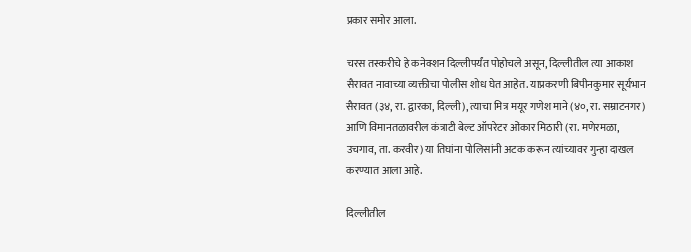प्रकार समोर आला.

चरस तस्करीचे हे कनेक्शन दिल्लीपर्यंत पोहोचले असून, दिल्लीतील त्या आकाश सैरावत नावाच्या व्यक्तीचा पोलीस शोध घेत आहेत. याप्रकरणी बिपीनकुमार सूर्यभान सैरावत (३४, रा. द्वारका, दिल्ली), त्याचा मित्र मयूर गणेश माने (४०, रा. सम्राटनगर) आणि विमानतळावरील कंत्राटी बेल्ट ऑपरेटर ओंकार मिठारी (रा. मणेरमळा, उचगाव, ता. करवीर) या तिघांना पोलिसांनी अटक करून त्यांच्यावर गुन्हा दाखल करण्यात आला आहे.

दिल्लीतील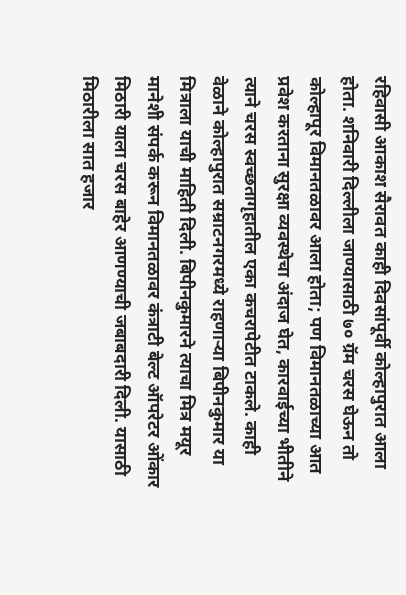रहिवासी आकाश सैरावत काही दिवसांपूर्वी कोल्हापुरात आला होता. शनिवारी दिल्लीला जाण्यासाठी ७० ग्रॅम चरस घेऊन तो कोल्हापूर विमानतळावर आला होता; पण विमानतळाच्या आत प्रवेश करताना सुरक्षा व्यवस्थेचा अंदाज घेत, कारवाईच्या भीतीने त्याने चरस स्वच्छतागृहातील एका कचरापेटीत टाकले. काही वेळाने कोल्हापुरात सम्राटनगरमध्ये राहणाऱ्या बिपीनकुमार या मित्राला याची माहिती दिली. बिपीनकुमारने त्याचा मित्र मयूर मानेशी संपर्क करून विमानतळावर कंत्राटी बेल्ट ऑपरेटर ओंकार मिठारी याला चरस बाहेर आणण्याची जबाबदारी दिली. यासाठी मिठारीला सात हजार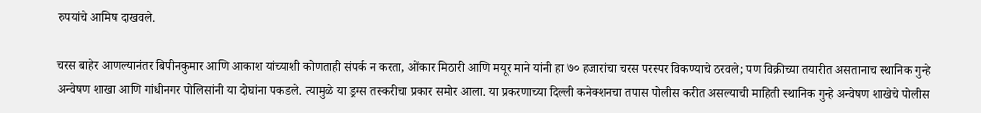रुपयांचे आमिष दाखवले.

चरस बाहेर आणल्यानंतर बिपीनकुमार आणि आकाश यांच्याशी कोणताही संपर्क न करता, ओंकार मिठारी आणि मयूर माने यांनी हा ७० हजारांचा चरस परस्पर विकण्याचे ठरवले; पण विक्रीच्या तयारीत असतानाच स्थानिक गुन्हे अन्वेषण शाखा आणि गांधीनगर पोलिसांनी या दोघांना पकडले. त्यामुळे या ड्रग्स तस्करीचा प्रकार समोर आला. या प्रकरणाच्या दिल्ली कनेक्शनचा तपास पोलीस करीत असल्याची माहिती स्थानिक गुन्हे अन्वेषण शाखेचे पोलीस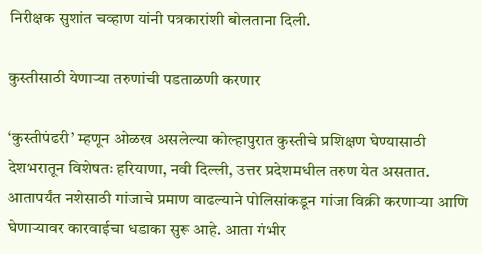निरीक्षक सुशांत चव्हाण यांनी पत्रकारांशी बोलताना दिली.

कुस्तीसाठी येणाऱ्या तरुणांची पडताळणी करणार

‘कुस्तीपंढरी’ म्हणून ओळख असलेल्या कोल्हापुरात कुस्तीचे प्रशिक्षण घेण्यासाठी देशभरातून विशेषतः हरियाणा, नवी दिल्ली, उत्तर प्रदेशमधील तरुण येत असतात. आतापर्यंत नशेसाठी गांजाचे प्रमाण वाढल्याने पोलिसांकडून गांजा विक्री करणाऱ्या आणि घेणाऱ्यावर कारवाईचा धडाका सुरू आहे. आता गंभीर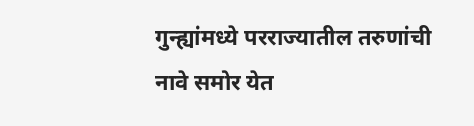गुन्ह्यांमध्ये परराज्यातील तरुणांची नावे समोर येत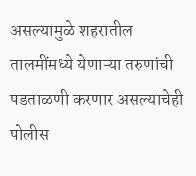असल्यामुळे शहरातील तालमींमध्ये येणाऱ्या तरुणांची पडताळणी करणार असल्याचेही पोलीस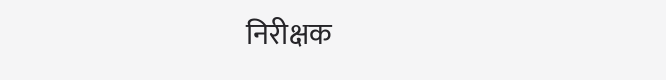निरीक्षक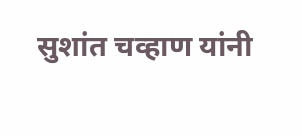सुशांत चव्हाण यांनी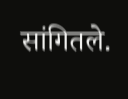सांगितले.